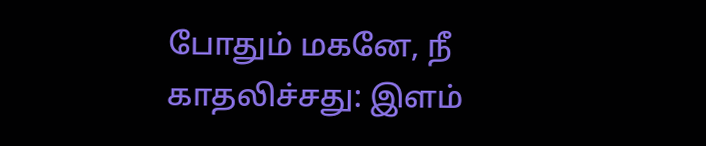போதும் மகனே, நீ காதலிச்சது: இளம்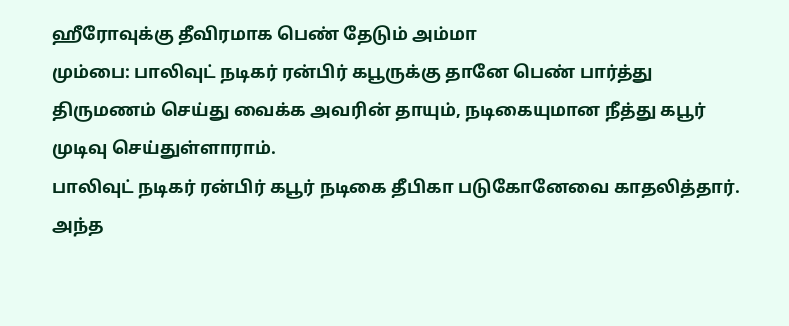ஹீரோவுக்கு தீவிரமாக பெண் தேடும் அம்மா
மும்பை: பாலிவுட் நடிகர் ரன்பிர் கபூருக்கு தானே பெண் பார்த்து திருமணம் செய்து வைக்க அவரின் தாயும், நடிகையுமான நீத்து கபூர் முடிவு செய்துள்ளாராம்.
பாலிவுட் நடிகர் ரன்பிர் கபூர் நடிகை தீபிகா படுகோனேவை காதலித்தார். அந்த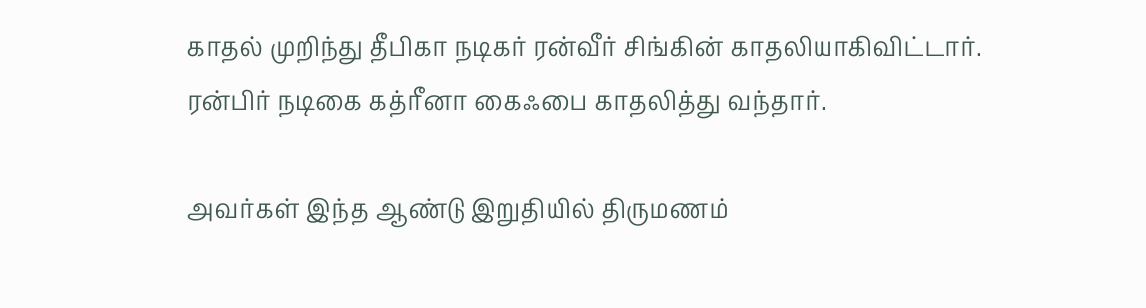காதல் முறிந்து தீபிகா நடிகர் ரன்வீர் சிங்கின் காதலியாகிவிட்டார். ரன்பிர் நடிகை கத்ரீனா கைஃபை காதலித்து வந்தார்.

அவர்கள் இந்த ஆண்டு இறுதியில் திருமணம்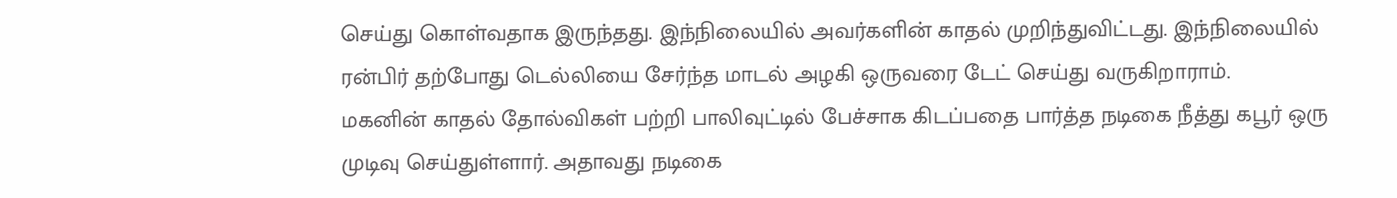செய்து கொள்வதாக இருந்தது. இந்நிலையில் அவர்களின் காதல் முறிந்துவிட்டது. இந்நிலையில் ரன்பிர் தற்போது டெல்லியை சேர்ந்த மாடல் அழகி ஒருவரை டேட் செய்து வருகிறாராம்.
மகனின் காதல் தோல்விகள் பற்றி பாலிவுட்டில் பேச்சாக கிடப்பதை பார்த்த நடிகை நீத்து கபூர் ஒரு முடிவு செய்துள்ளார். அதாவது நடிகை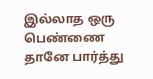இல்லாத ஒரு பெண்ணை தானே பார்த்து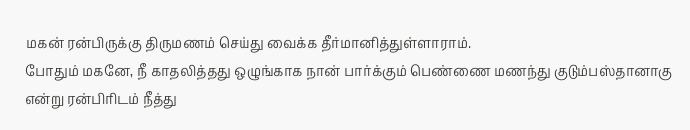மகன் ரன்பிருக்கு திருமணம் செய்து வைக்க தீர்மானித்துள்ளாராம்.
போதும் மகனே, நீ காதலித்தது ஒழுங்காக நான் பார்க்கும் பெண்ணை மணந்து குடும்பஸ்தானாகு என்று ரன்பிரிடம் நீத்து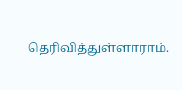தெரிவித்துள்ளாராம்.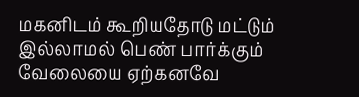மகனிடம் கூறியதோடு மட்டும் இல்லாமல் பெண் பார்க்கும் வேலையை ஏற்கனவே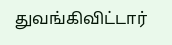துவங்கிவிட்டார்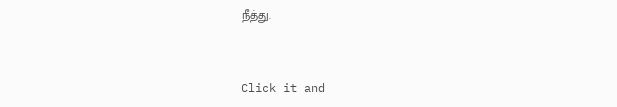நீத்து.


Click it and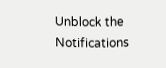Unblock the Notifications